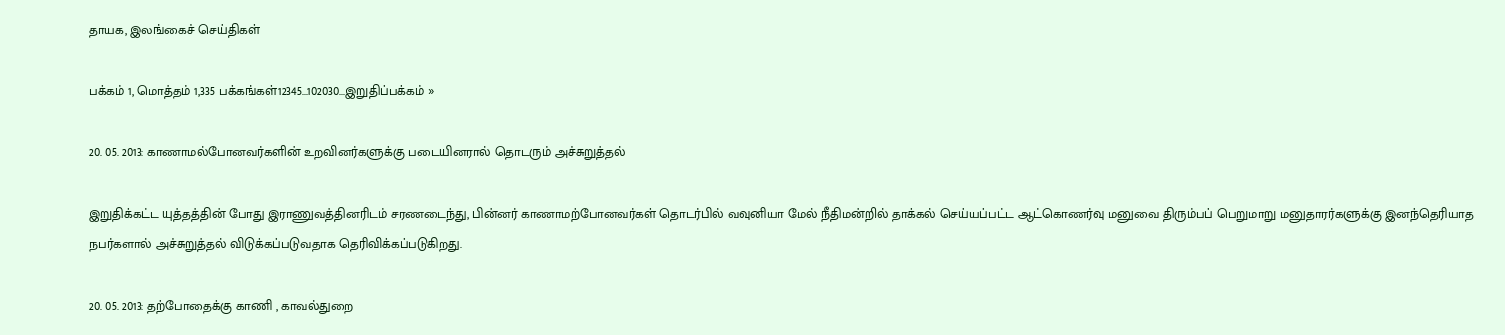தாயக, இலங்கைச் செய்திகள்

பக்கம் 1, மொத்தம் 1,335 பக்கங்கள்12345...102030...இறுதிப்பக்கம் »

20. 05. 2013: காணாமல்போனவர்களின் உறவினர்களுக்கு படையினரால் தொடரும் அச்சுறுத்தல்

இறுதிக்கட்ட யுத்தத்தின் போது இராணுவத்தினரிடம் சரணடைந்து, பின்னர் காணாமற்போனவர்கள் தொடர்பில் வவுனியா மேல் நீதிமன்றில் தாக்கல் செய்யப்பட்ட ஆட்கொணர்வு மனுவை திரும்பப் பெறுமாறு மனுதாரர்களுக்கு இனந்தெரியாத நபர்களால் அச்சுறுத்தல் விடுக்கப்படுவதாக தெரிவிக்கப்படுகிறது.

20. 05. 2013: தற்போதைக்கு காணி , காவல்துறை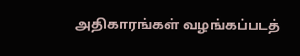அதிகாரங்கள் வழங்கப்படத்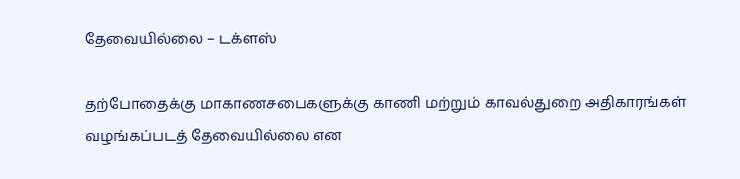தேவையில்லை – டக்ளஸ்

தற்போதைக்கு மாகாணசபைகளுக்கு காணி மற்றும் காவல்துறை அதிகாரங்கள் வழங்கப்படத் தேவையில்லை என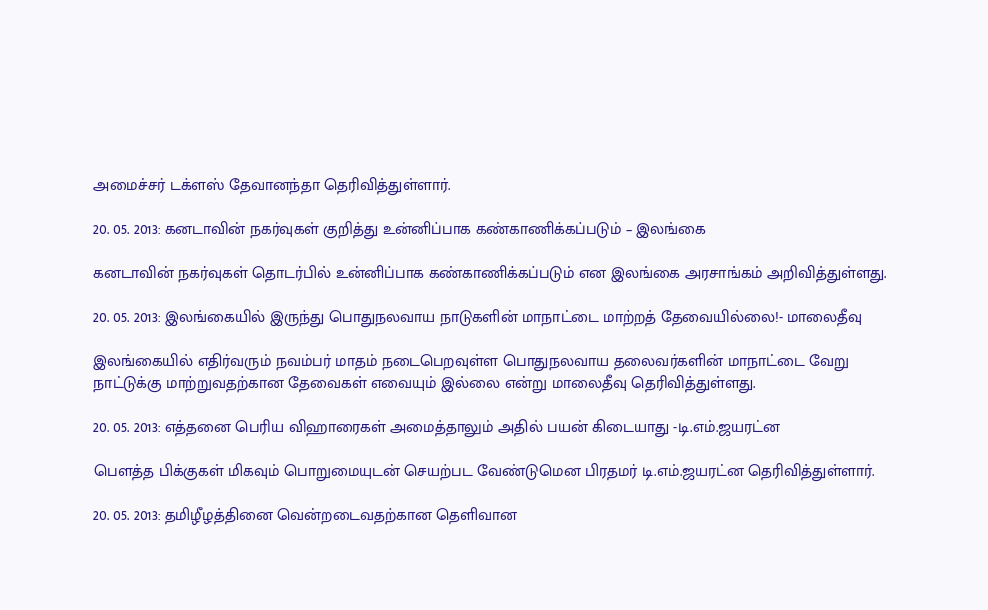அமைச்சர் டக்ளஸ் தேவானந்தா தெரிவித்துள்ளார்.

20. 05. 2013: கனடாவின் நகர்வுகள் குறித்து உன்னிப்பாக கண்காணிக்கப்படும் – இலங்கை

கனடாவின் நகர்வுகள் தொடர்பில் உன்னிப்பாக கண்காணிக்கப்படும் என இலங்கை அரசாங்கம் அறிவித்துள்ளது.

20. 05. 2013: இலங்கையில் இருந்து பொதுநலவாய நாடுகளின் மாநாட்டை மாற்றத் தேவையில்லை!- மாலைதீவு

இலங்கையில் எதிர்வரும் நவம்பர் மாதம் நடைபெறவுள்ள பொதுநலவாய தலைவர்களின் மாநாட்டை வேறு நாட்டுக்கு மாற்றுவதற்கான தேவைகள் எவையும் இல்லை என்று மாலைதீவு தெரிவித்துள்ளது.

20. 05. 2013: எத்தனை பெரிய விஹாரைகள் அமைத்தாலும் அதில் பயன் கிடையாது -டி.எம்.ஜயரட்ன

பௌத்த பிக்குகள் மிகவும் பொறுமையுடன் செயற்பட வேண்டுமென பிரதமர் டி.எம்.ஜயரட்ன தெரிவித்துள்ளார்.

20. 05. 2013: தமிழீழத்தினை வென்றடைவதற்கான தெளிவான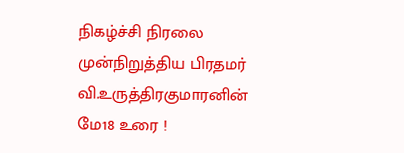நிகழ்ச்சி நிரலை முன்நிறுத்திய பிரதமர் வி.உருத்திரகுமாரனின் மே18 உரை !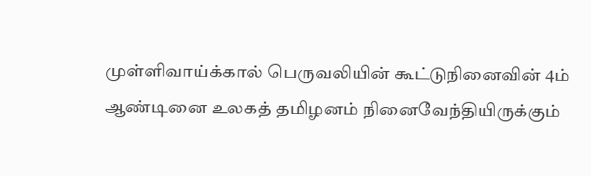முள்ளிவாய்க்கால் பெருவலியின் கூட்டுநினைவின் 4ம் ஆண்டினை உலகத் தமிழனம் நினைவேந்தியிருக்கும்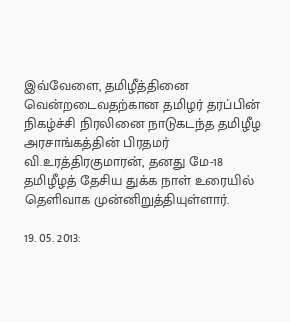இவ்வேளை, தமிழீத்தினை வென்றடைவதற்கான தமிழர் தரப்பின் நிகழ்ச்சி நிரலினை நாடுகடந்த தமிழீழ அரசாங்கத்தின் பிரதமர் வி.உரத்திரகுமாரன், தனது மே-18 தமிழீழத் தேசிய துக்க நாள் உரையில் தெளிவாக முன்னிறுத்தியுள்ளார்.

19. 05. 2013: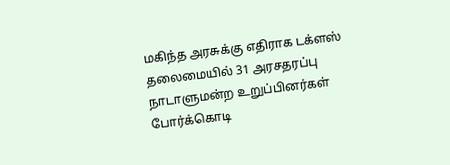மகிந்த அரசுக்கு எதிராக டக்ளஸ் தலைமையில் 31 அரசதரப்பு நாடாளுமன்ற உறுப்பினர்கள் போர்க்கொடி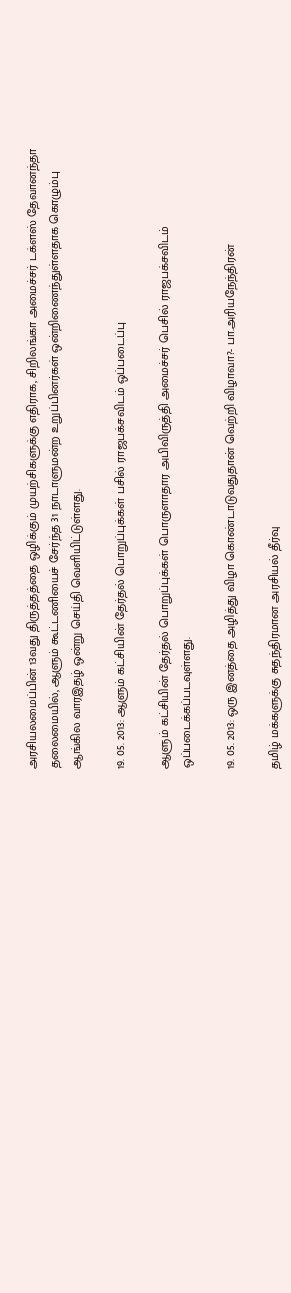அரசியலமைப்பின் 13வது திருத்தத்தை ஒழிக்கும் முயற்சிகளுக்கு எதிராக, சிறிலங்கா அமைச்சர் டக்ளஸ் தேவானந்தா தலைமையில், ஆளும் கூட்டணியைச் சேர்ந்த 31 நாடாளுமன்ற உறுப்பினர்கள் ஒன்றிணைந்துள்ளதாக கொழும்பு ஆங்கில வாரஇதழ் ஒன்று செய்தி வெளியிட்டுள்ளது.

19. 05. 2013: ஆளும் கட்சியின் தேர்தல் பொறுப்புக்கள் பசில் ராஜபக்சவிடம் ஒப்படைப்பு

ஆளும் கட்சியின் தேர்தல் பொறுப்புக்கள் பொருளாதார அபிவிருத்தி அமைச்சர் பெசில் ராஜபக்சவிடம் ஒப்படைக்கப்படவுள்ளது.

19. 05. 2013: ஒரு இனத்தை அழித்து விழா கொண்டாடுவதுதான் வெற்றி விழாவா?- பா.அரியநேந்திரன்

தமிழ் மக்களுக்கு சுதந்திரமான அரசியல் தீர்வு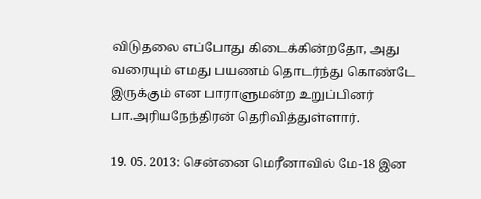விடுதலை எப்போது கிடைக்கின்றதோ, அது வரையும் எமது பயணம் தொடர்ந்து கொண்டே இருக்கும் என பாராளுமன்ற உறுப்பினர் பா.அரியநேந்திரன் தெரிவித்துள்ளார்.

19. 05. 2013: சென்னை மெரீனாவில் மே-18 இன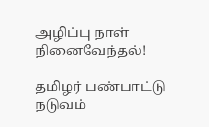அழிப்பு நாள் நினைவேந்தல்!

தமிழர் பண்பாட்டு நடுவம்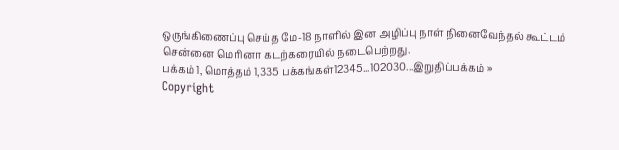ஒருங்கிணைப்பு செய்த மே-18 நாளில் இன அழிப்பு நாள் நினைவேந்தல் கூட்டம் சென்னை மெரினா கடற்கரையில் நடைபெற்றது.
பக்கம் 1, மொத்தம் 1,335 பக்கங்கள்12345...102030...இறுதிப்பக்கம் »
Copyright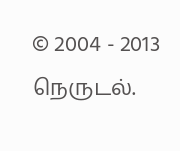© 2004 - 2013 நெருடல்.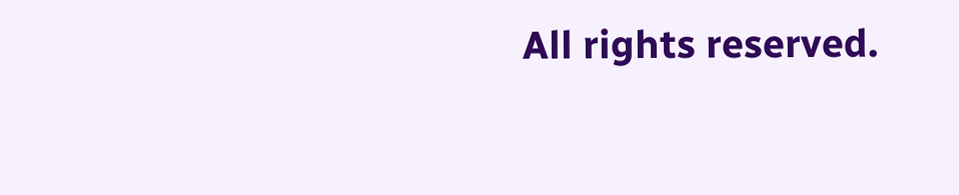All rights reserved.